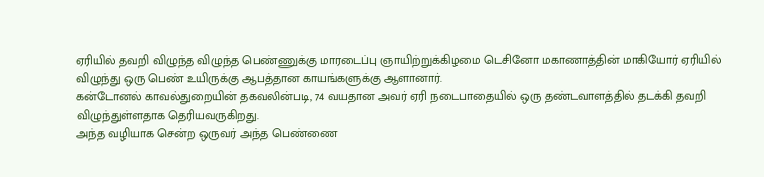ஏரியில் தவறி விழுந்த விழுந்த பெண்ணுக்கு மாரடைப்பு ஞாயிற்றுக்கிழமை டெசினோ மகாணாத்தின் மாகியோர் ஏரியில் விழுந்து ஒரு பெண் உயிருக்கு ஆபத்தான காயங்களுக்கு ஆளானார்.
கன்டோனல் காவல்துறையின் தகவலின்படி, 74 வயதான அவர் ஏரி நடைபாதையில் ஒரு தண்டவாளத்தில் தடக்கி தவறி விழுந்துள்ளதாக தெரியவருகிறது.
அந்த வழியாக சென்ற ஒருவர் அந்த பெண்ணை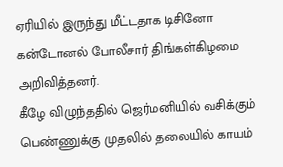ஏரியில் இருந்து மீட்டதாக டிசினோ கன்டோனல் போலீசார் திங்கள்கிழமை அறிவித்தனர்.
கீழே விழுந்ததில் ஜெர்மனியில் வசிக்கும் பெண்ணுக்கு முதலில் தலையில் காயம்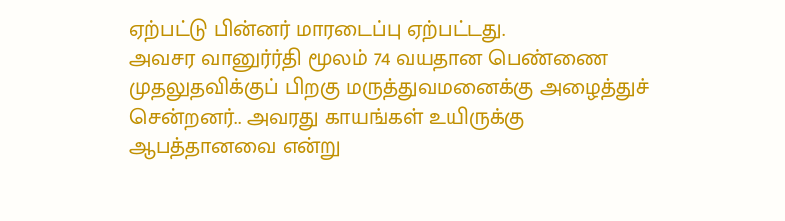ஏற்பட்டு பின்னர் மாரடைப்பு ஏற்பட்டது.
அவசர வானுர்ர்தி மூலம் 74 வயதான பெண்ணை முதலுதவிக்குப் பிறகு மருத்துவமனைக்கு அழைத்துச் சென்றனர்.. அவரது காயங்கள் உயிருக்கு ஆபத்தானவை என்று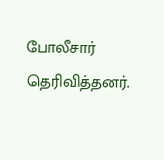போலீசார் தெரிவித்தனர்.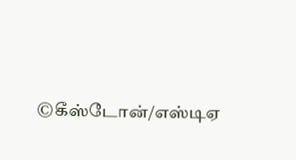©கீஸ்டோன்/எஸ்டிஏ